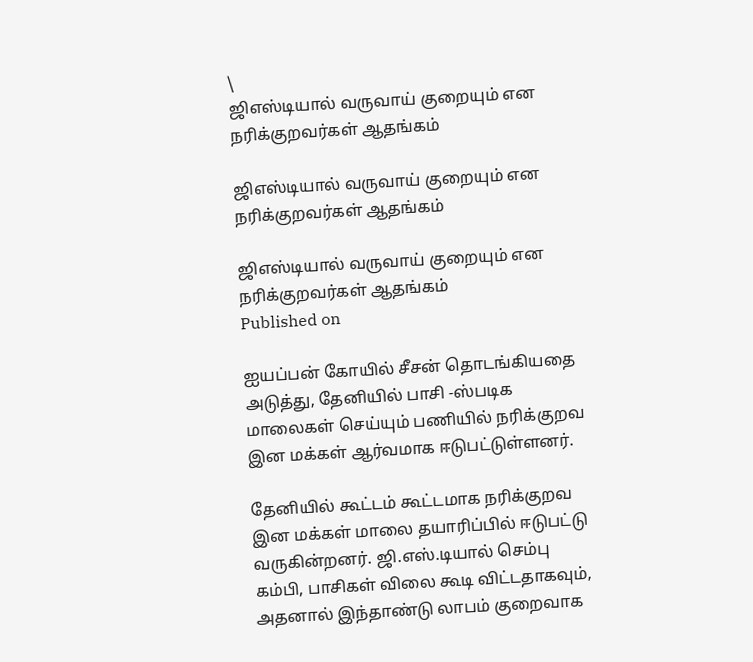\
ஜிஎஸ்டியால் வருவாய் குறையும் என நரிக்குறவர்கள் ஆதங்கம்

ஜிஎஸ்டியால் வருவாய் குறையும் என நரிக்குறவர்கள் ஆதங்கம்

ஜிஎஸ்டியால் வருவாய் குறையும் என நரிக்குறவர்கள் ஆதங்கம்
Published on

ஐயப்பன் கோயில் சீசன் தொடங்கியதை அடுத்து, தேனியில் பாசி -ஸ்படிக மாலைகள் செய்யும் பணியில் நரிக்குறவ இன மக்கள் ஆர்வமாக ஈடுபட்டுள்ளனர்.

தேனியில் கூட்டம் கூட்டமாக நரிக்குறவ இன மக்கள்‌ மாலை தயாரிப்பில் ஈடுபட்டு வருகின்றனர். ஜி.எஸ்.டியால் செம்பு கம்பி, பாசிகள் விலை கூடி விட்டதாகவும், அதனால் இந்தாண்டு லாபம் குறைவாக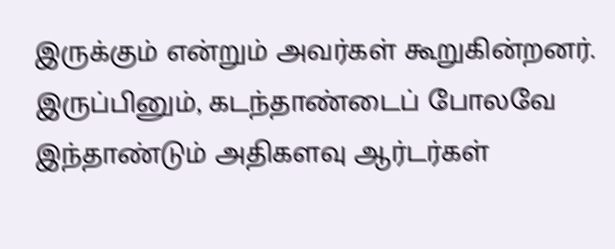இருக்கும் என்றும் அவர்கள் கூறுகின்றனர். இருப்பினும், கடந்தாண்டைப் போலவே இந்தாண்டும் அதிகளவு ஆர்டர்கள்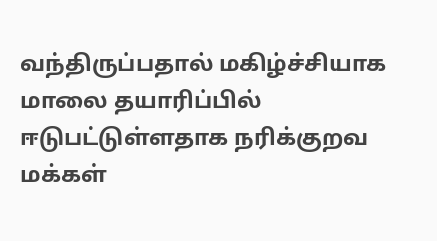வந்திருப்பதால் மகிழ்ச்சியாக மாலை தயாரிப்பில் ஈடுபட்டுள்ளதாக நரிக்குறவ மக்கள்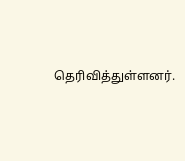தெரிவித்துள்ளனர்.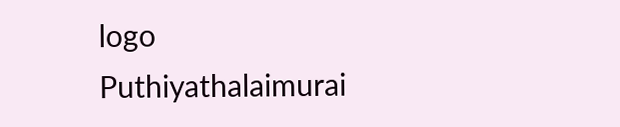logo
Puthiyathalaimurai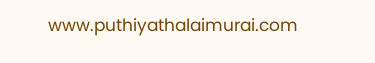www.puthiyathalaimurai.com